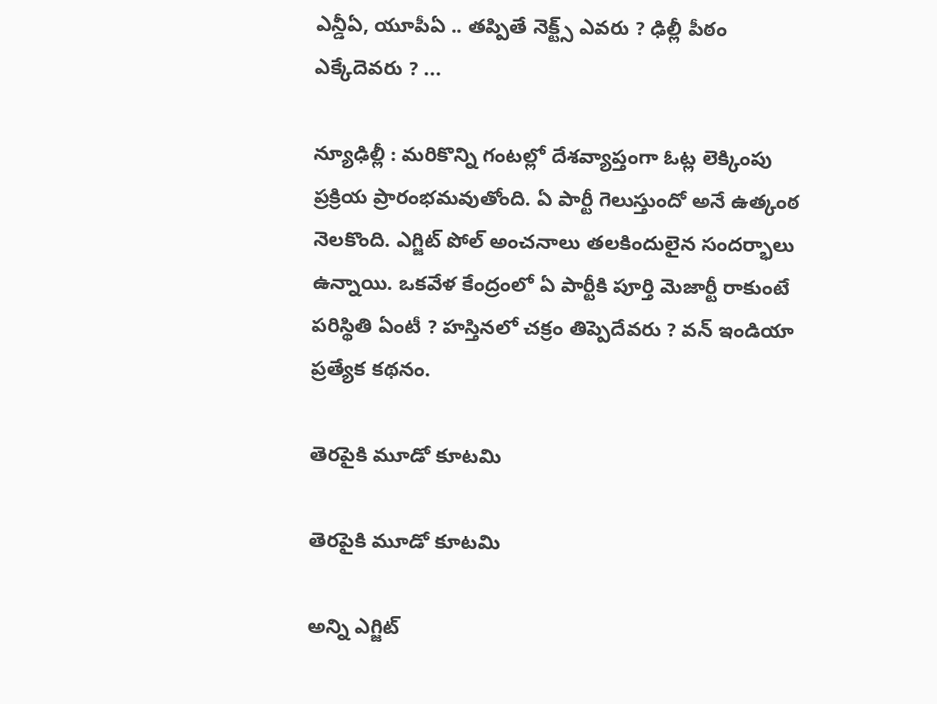ఎన్డీఏ, యూపీఏ .. తప్పితే నెక్ట్స్ ఎవరు ? ఢిల్లీ పీఠం ఎక్కేదెవరు ? ...

న్యూఢిల్లీ : మరికొన్ని గంటల్లో దేశవ్యాప్తంగా ఓట్ల లెక్కింపు ప్రక్రియ ప్రారంభమవుతోంది. ఏ పార్టీ గెలుస్తుందో అనే ఉత్కంఠ నెలకొంది. ఎగ్జిట్ పోల్ అంచనాలు తలకిందులైన సందర్భాలు ఉన్నాయి. ఒకవేళ కేంద్రంలో ఏ పార్టీకి పూర్తి మెజార్టీ రాకుంటే పరిస్థితి ఏంటీ ? హస్తినలో చక్రం తిప్పెదేవరు ? వన్ ఇండియా ప్రత్యేక కథనం.

తెరపైకి మూడో కూటమి

తెరపైకి మూడో కూటమి

అన్ని ఎగ్జిట్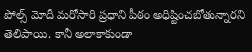పోల్స్ మోదీ మరోసారి ప్రధాని పీఠం అధిష్టించబోతున్నారని తెలిపాయి. కానీ అలాకాకుండా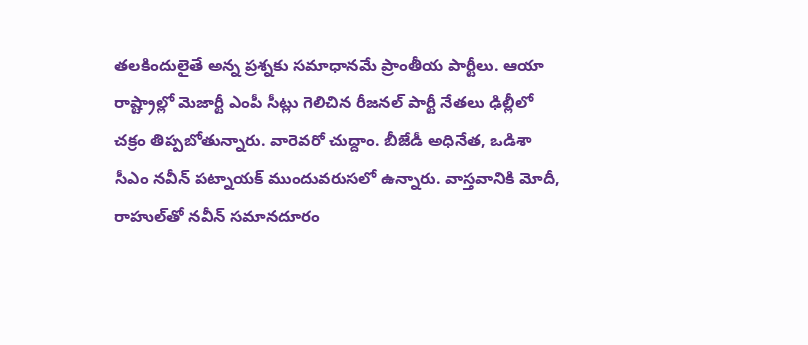తలకిందులైతే అన్న ప్రశ్నకు సమాధానమే ప్రాంతీయ పార్టీలు. ఆయా రాష్ట్రాల్లో మెజార్టీ ఎంపీ సీట్లు గెలిచిన రీజనల్ పార్టీ నేతలు ఢిల్లీలో చక్రం తిప్పబోతున్నారు. వారెవరో చుద్దాం. బీజేడీ అధినేత, ఒడిశా సీఎం నవీన్ పట్నాయక్ ముందువరుసలో ఉన్నారు. వాస్తవానికి మోదీ, రాహుల్‌తో నవీన్ సమానదూరం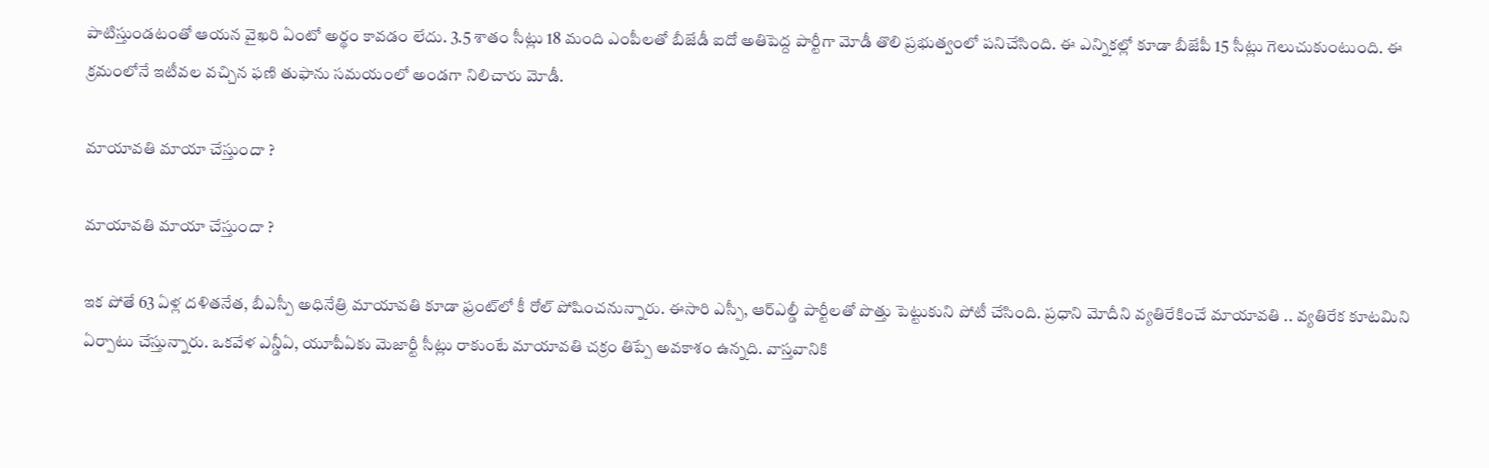పాటిస్తుండటంతో ఆయన వైఖరి ఏంటో అర్థం కావడం లేదు. 3.5 శాతం సీట్లు 18 మంది ఎంపీలతో బీజేడీ ఐదో అతిపెద్ద పార్టీగా మోడీ తొలి ప్రభుత్వంలో పనిచేసింది. ఈ ఎన్నికల్లో కూడా బీజేపీ 15 సీట్లు గెలుచుకుంటుంది. ఈ క్రమంలోనే ఇటీవల వచ్చిన ఫణి తుఫాను సమయంలో అండగా నిలిచారు మోడీ.

మాయావతి మాయా చేస్తుందా ?

మాయావతి మాయా చేస్తుందా ?

ఇక పోతే 63 ఏళ్ల దళితనేత, బీఎస్పీ అధినేత్రి మాయావతి కూడా ఫ్రంట్‌లో కీ రోల్ పోషించనున్నారు. ఈసారి ఎస్పీ, ఆర్ఎల్డీ పార్టీలతో పొత్తు పెట్టుకుని పోటీ చేసింది. ప్రధాని మోదీని వ్యతిరేకించే మాయావతి .. వ్యతిరేక కూటమిని ఏర్పాటు చేస్తున్నారు. ఒకవేళ ఎన్డీఏ, యూపీఏకు మెజార్టీ సీట్లు రాకుంటే మాయావతి చక్రం తిప్పే అవకాశం ఉన్నది. వాస్తవానికి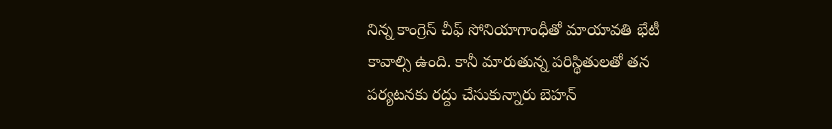నిన్న కాంగ్రెస్ చీఫ్ సోనియాగాంధీతో మాయావతి భేటీ కావాల్సి ఉంది. కానీ మారుతున్న పరిస్థితులతో తన పర్యటనకు రద్దు చేసుకున్నారు బెహన్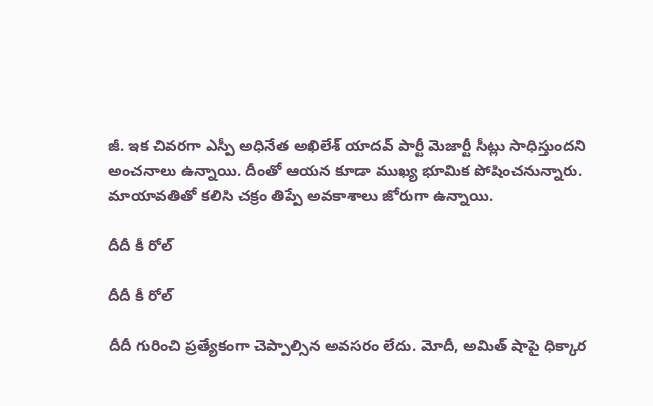జీ. ఇక చివరగా ఎస్పీ అధినేత అఖిలేశ్ యాదవ్ పార్టీ మెజార్టీ సీట్లు సాధిస్తుందని అంచనాలు ఉన్నాయి. దీంతో ఆయన కూడా ముఖ్య భూమిక పోషించనున్నారు. మాయావతితో కలిసి చక్రం తిప్పే అవకాశాలు జోరుగా ఉన్నాయి.

దీదీ కీ రోల్

దీదీ కీ రోల్

దీదీ గురించి ప్రత్యేకంగా చెప్పాల్సిన అవసరం లేదు. మోదీ, అమిత్ షాపై ధిక్కార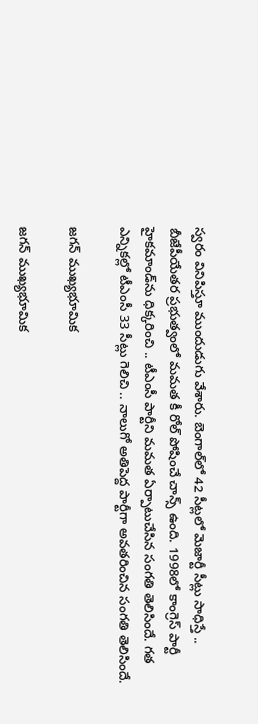స్వరం వినిపిస్తూ ముందుడుగు వేశారు. బెంగాల్‌లో 42 సీట్లలో మెజార్టీ సీట్లు సాధిస్తే .. బీజేపీయేతర ప్రభుత్వంలో మమత కీ రోల్ పోషించే చాన్స్ ఉంది. 1998లో కాంగ్రెస్ పార్టీ హైకమాండ్‌ను ధిక్కరించి .. టీఎంసీ పార్టీని మమత ఏర్పాటుచేసిన సంగతి తెలిసిందే. గత ఎన్నికల్లో టీఎంసీ 33 సీట్లు గెలిచి .. నాలుగో అతిపెద్ద పార్టీగా అవతరించిన సంగతి తెలిసిందే.

జగన్ ముఖ్యభూమిక

జగన్ ముఖ్యభూమిక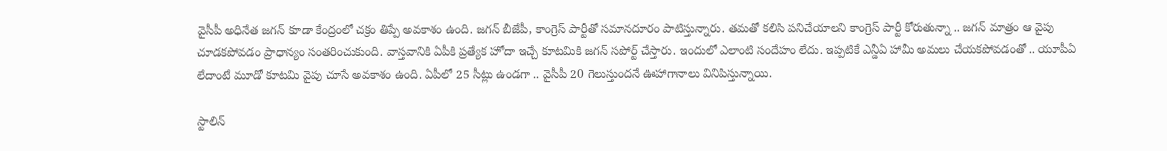వైసీపీ అధినేత జగన్ కూడా కేంద్రంలో చక్రం తిప్పే అవకాశం ఉంది. జగన్ బీజేపీ, కాంగ్రెస్ పార్టీతో సమానదూరం పాటిస్తున్నారు. తమతో కలిసి పనిచేయాలని కాంగ్రెస్ పార్టీ కోరుతున్నా .. జగన్ మాత్రం ఆ వైపు చూడకపోవడం ప్రాధాన్యం సంతరించుకుంది. వాస్తవానికి ఏపీకి ప్రత్యేక హోదా ఇచ్చే కూటమికి జగన్ సపోర్ట్ చేస్తారు. ఇందులో ఎలాంటి సందేహం లేదు. ఇప్పటికే ఎన్డీఏ హామీ అమలు చేయకపోవడంతో .. యూపీఏ లేదాంటే మూడో కూటమి వైపు చూసే అవకాశం ఉంది. ఏపీలో 25 సీట్లు ఉండగా .. వైసీపీ 20 గెలుస్తుందనే ఊహాగానాలు వినిపిస్తున్నాయి.

స్టాలిన్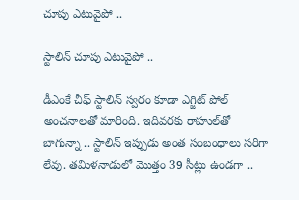చూపు ఎటువైపో ..

స్టాలిన్ చూపు ఎటువైపో ..

డీఎంకే చీఫ్ స్టాలిన్ స్వరం కూడా ఎగ్జిట్ పోల్ అంచనాలతో మారింది. ఇదివరకు రాహుల్‌తో బాగున్నా .. స్టాలిన్ ఇప్పుడు అంత సంబంధాలు సరిగా లేవు. తమిళనాడులో మొత్తం 39 సీట్లు ఉండగా ..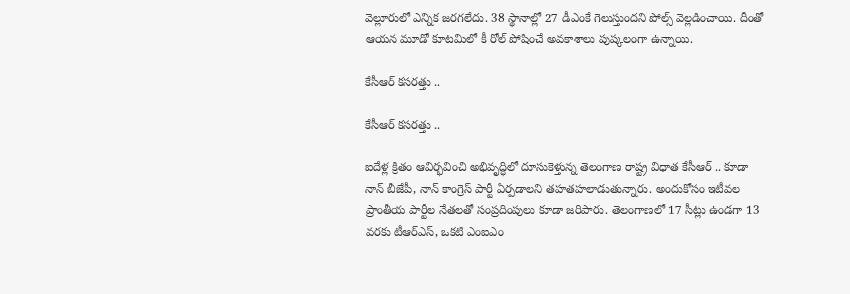వెల్లూరులో ఎన్నిక జరగలేదు. 38 స్థానాల్లో 27 డీఎంకే గెలుస్తుందని పోల్స్ వెల్లడించాయి. దీంతో ఆయన మూడో కూటమిలో కీ రోల్ పోషించే అవకాశాలు పుష్కలంగా ఉన్నాయి.

కేసీఆర్ కసరత్తు ..

కేసీఆర్ కసరత్తు ..

ఐదేళ్ల క్రితం ఆవిర్భవించి అభివృద్ధిలో దూసుకెళ్తున్న తెలంగాణ రాష్ట్ర విధాత కేసీఆర్ .. కూడా నాన్ బీజేపీ, నాన్ కాంగ్రెస్ పార్టీ ఏర్పడాలని తహతహలాడుతున్నారు. అందుకోసం ఇటీవల ప్రాంతీయ పార్టీల నేతలతో సంప్రదింపులు కూడా జరిపారు. తెలంగాణలో 17 సీట్లు ఉండగా 13 వరకు టీఆర్ఎస్, ఒకటి ఎంఐఎం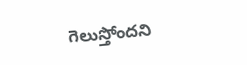గెలుస్తోందని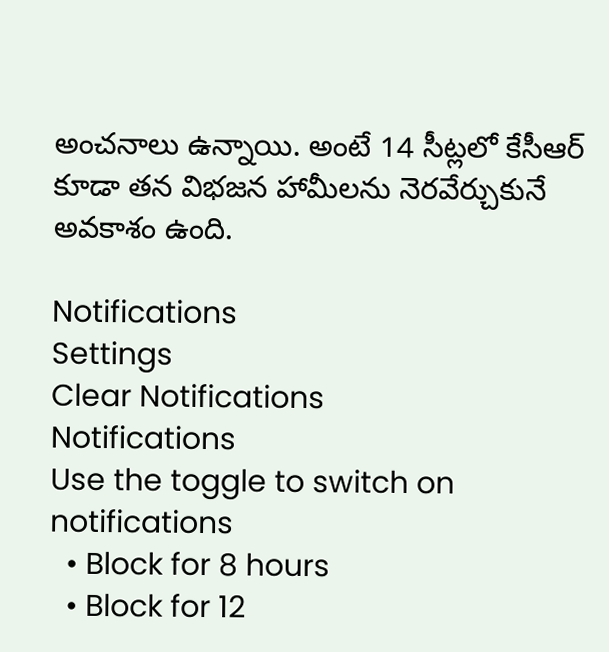అంచనాలు ఉన్నాయి. అంటే 14 సీట్లలో కేసీఆర్ కూడా తన విభజన హామీలను నెరవేర్చుకునే అవకాశం ఉంది.

Notifications
Settings
Clear Notifications
Notifications
Use the toggle to switch on notifications
  • Block for 8 hours
  • Block for 12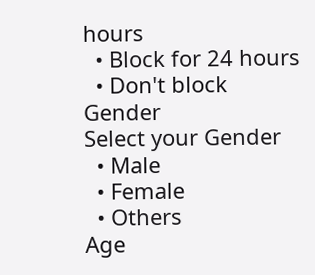hours
  • Block for 24 hours
  • Don't block
Gender
Select your Gender
  • Male
  • Female
  • Others
Age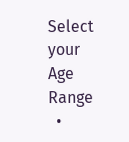Select your Age Range
  •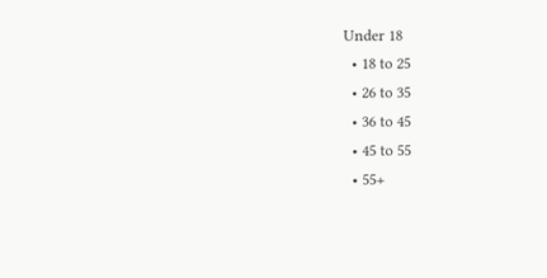Under 18
  • 18 to 25
  • 26 to 35
  • 36 to 45
  • 45 to 55
  • 55+